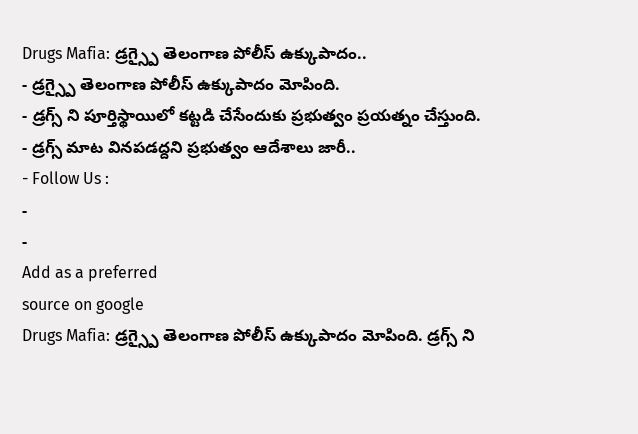Drugs Mafia: డ్రగ్స్పై తెలంగాణ పోలీస్ ఉక్కుపాదం..
- డ్రగ్స్పై తెలంగాణ పోలీస్ ఉక్కుపాదం మోపింది.
- డ్రగ్స్ ని పూర్తిస్థాయిలో కట్టడి చేసేందుకు ప్రభుత్వం ప్రయత్నం చేస్తుంది.
- డ్రగ్స్ మాట వినపడద్దని ప్రభుత్వం ఆదేశాలు జారీ..
- Follow Us :
-
-
Add as a preferred
source on google
Drugs Mafia: డ్రగ్స్పై తెలంగాణ పోలీస్ ఉక్కుపాదం మోపింది. డ్రగ్స్ ని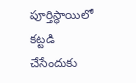పూర్తిస్థాయిలో కట్టడి చేసేందుకు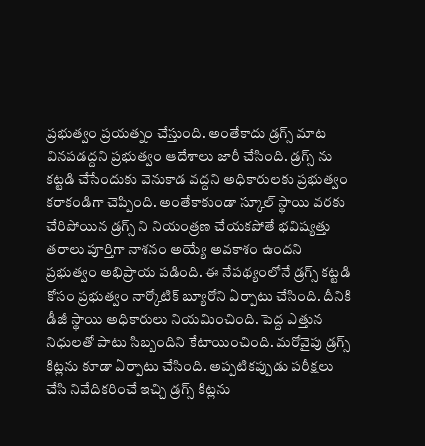ప్రభుత్వం ప్రయత్నం చేస్తుంది. అంతేకాదు డ్రగ్స్ మాట వినపడద్దని ప్రభుత్వం ఆదేశాలు జారీ చేసింది. డ్రగ్స్ ను కట్టడి చేసేందుకు వెనుకాడ వద్దని అధికారులకు ప్రభుత్వం కరాకండిగా చెప్పింది. అంతేకాకుండా స్కూల్ స్థాయి వరకు చేరిపోయిన డ్రగ్స్ ని నియంత్రణ చేయకపోతే భవిష్యత్తు తరాలు పూర్తిగా నాశనం అయ్యే అవకాశం ఉందని ప్రభుత్వం అభిప్రాయ పడింది. ఈ నేపథ్యంలోనే డ్రగ్స్ కట్టడి కోసం ప్రభుత్వం నార్కోటిక్ బ్యూరోని ఏర్పాటు చేసింది. దీనికి డీజీ స్థాయి అధికారులు నియమించింది. పెద్ద ఎత్తున నిధులతో పాటు సిబ్బందిని కేటాయించింది. మరోవైపు డ్రగ్స్ కిట్లను కూడా ఏర్పాటు చేసింది. అప్పటికప్పుడు పరీక్షలు చేసి నివేదికరించే ఇచ్చి డ్రగ్స్ కిట్లను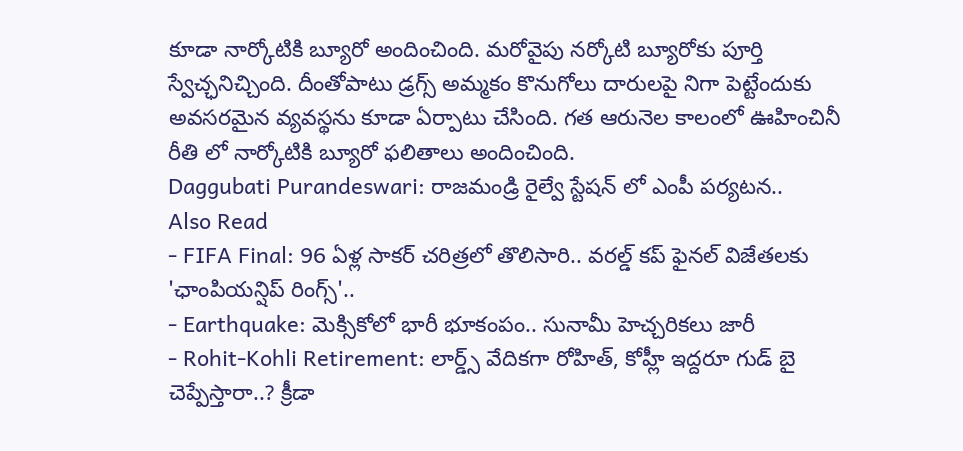కూడా నార్కోటికి బ్యూరో అందించింది. మరోవైపు నర్కోటి బ్యూరోకు పూర్తి స్వేచ్ఛనిచ్చింది. దీంతోపాటు డ్రగ్స్ అమ్మకం కొనుగోలు దారులపై నిగా పెట్టేందుకు అవసరమైన వ్యవస్థను కూడా ఏర్పాటు చేసింది. గత ఆరునెల కాలంలో ఊహించినీ రీతి లో నార్కోటికి బ్యూరో ఫలితాలు అందించింది.
Daggubati Purandeswari: రాజమండ్రి రైల్వే స్టేషన్ లో ఎంపీ పర్యటన..
Also Read
- FIFA Final: 96 ఏళ్ల సాకర్ చరిత్రలో తొలిసారి.. వరల్డ్ కప్ ఫైనల్ విజేతలకు 'ఛాంపియన్షిప్ రింగ్స్'..
- Earthquake: మెక్సికోలో భారీ భూకంపం.. సునామీ హెచ్చరికలు జారీ
- Rohit-Kohli Retirement: లార్డ్స్ వేదికగా రోహిత్, కోహ్లీ ఇద్దరూ గుడ్ బై చెప్పేస్తారా..? క్రీడా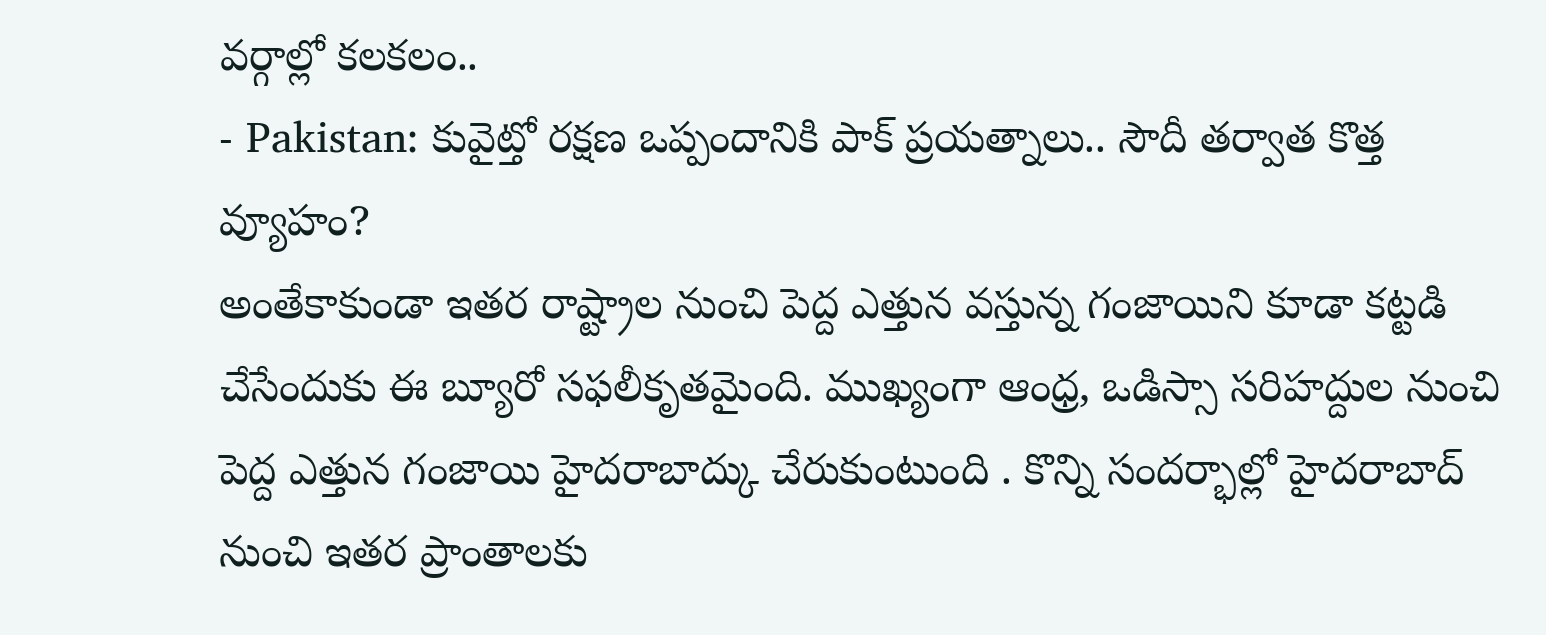వర్గాల్లో కలకలం..
- Pakistan: కువైట్తో రక్షణ ఒప్పందానికి పాక్ ప్రయత్నాలు.. సౌదీ తర్వాత కొత్త వ్యూహం?
అంతేకాకుండా ఇతర రాష్ట్రాల నుంచి పెద్ద ఎత్తున వస్తున్న గంజాయిని కూడా కట్టడి చేసేందుకు ఈ బ్యూరో సఫలీకృతమైంది. ముఖ్యంగా ఆంధ్ర, ఒడిస్సా సరిహద్దుల నుంచి పెద్ద ఎత్తున గంజాయి హైదరాబాద్కు చేరుకుంటుంది . కొన్ని సందర్భాల్లో హైదరాబాద్ నుంచి ఇతర ప్రాంతాలకు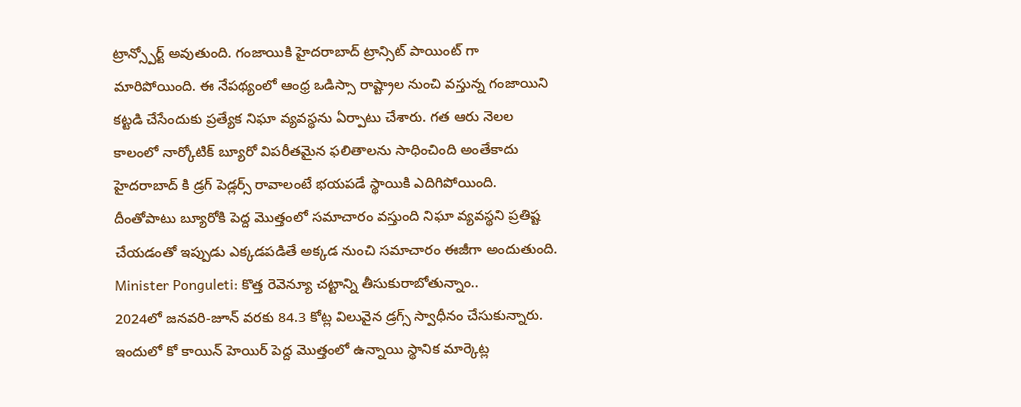ట్రాన్స్పోర్ట్ అవుతుంది. గంజాయికి హైదరాబాద్ ట్రాన్సిట్ పాయింట్ గా మారిపోయింది. ఈ నేపథ్యంలో ఆంధ్ర ఒడిస్సా రాష్ట్రాల నుంచి వస్తున్న గంజాయిని కట్టడి చేసేందుకు ప్రత్యేక నిఘా వ్యవస్థను ఏర్పాటు చేశారు. గత ఆరు నెలల కాలంలో నార్కోటిక్ బ్యూరో విపరీతమైన ఫలితాలను సాధించింది అంతేకాదు హైదరాబాద్ కి డ్రగ్ పెడ్లర్స్ రావాలంటే భయపడే స్థాయికి ఎదిగిపోయింది. దీంతోపాటు బ్యూరోకి పెద్ద మొత్తంలో సమాచారం వస్తుంది నిఘా వ్యవస్థని ప్రతిష్ట చేయడంతో ఇప్పుడు ఎక్కడపడితే అక్కడ నుంచి సమాచారం ఈజీగా అందుతుంది.
Minister Ponguleti: కొత్త రెవెన్యూ చట్టాన్ని తీసుకురాబోతున్నాం..
2024లో జనవరి-జూన్ వరకు 84.3 కోట్ల విలువైన డ్రగ్స్ స్వాధీనం చేసుకున్నారు. ఇందులో కో కాయిన్ హెయిర్ పెద్ద మొత్తంలో ఉన్నాయి స్థానిక మార్కెట్ల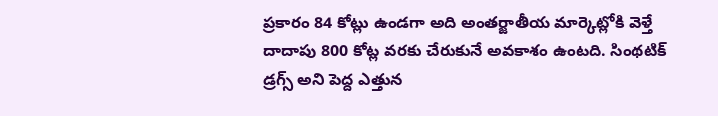ప్రకారం 84 కోట్లు ఉండగా అది అంతర్జాతీయ మార్కెట్లోకి వెళ్తే దాదాపు 800 కోట్ల వరకు చేరుకునే అవకాశం ఉంటది. సింథటిక్ డ్రగ్స్ అని పెద్ద ఎత్తున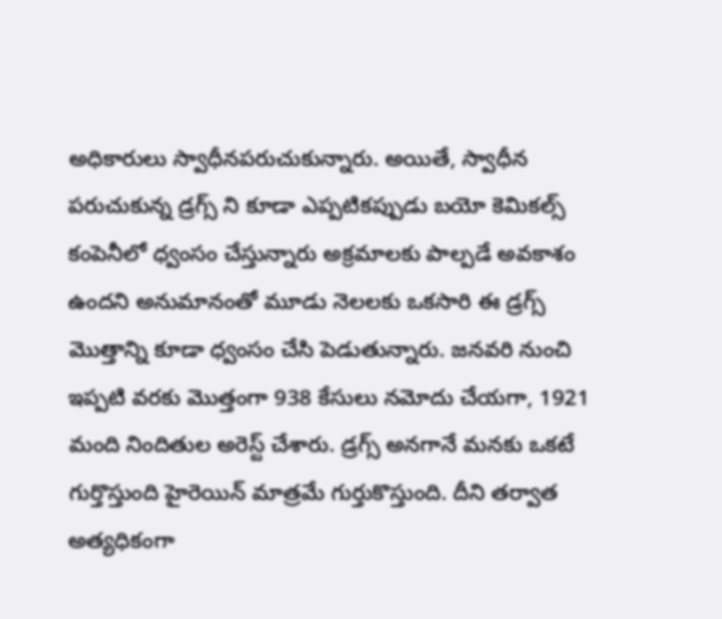అధికారులు స్వాధీనపరుచుకున్నారు. అయితే, స్వాధీన పరుచుకున్న డ్రగ్స్ ని కూడా ఎప్పటికప్పుడు బయో కెమికల్స్ కంపెనీలో ధ్వంసం చేస్తున్నారు అక్రమాలకు పాల్పడే అవకాశం ఉందని అనుమానంతో మూడు నెలలకు ఒకసారి ఈ డ్రగ్స్ మొత్తాన్ని కూడా ధ్వంసం చేసి పెడుతున్నారు. జనవరి నుంచి ఇప్పటి వరకు మొత్తంగా 938 కేసులు నమోదు చేయగా, 1921 మంది నిందితుల అరెస్ట్ చేశారు. డ్రగ్స్ అనగానే మనకు ఒకటే గుర్తొస్తుంది హైరెయిన్ మాత్రమే గుర్తుకొస్తుంది. దీని తర్వాత అత్యధికంగా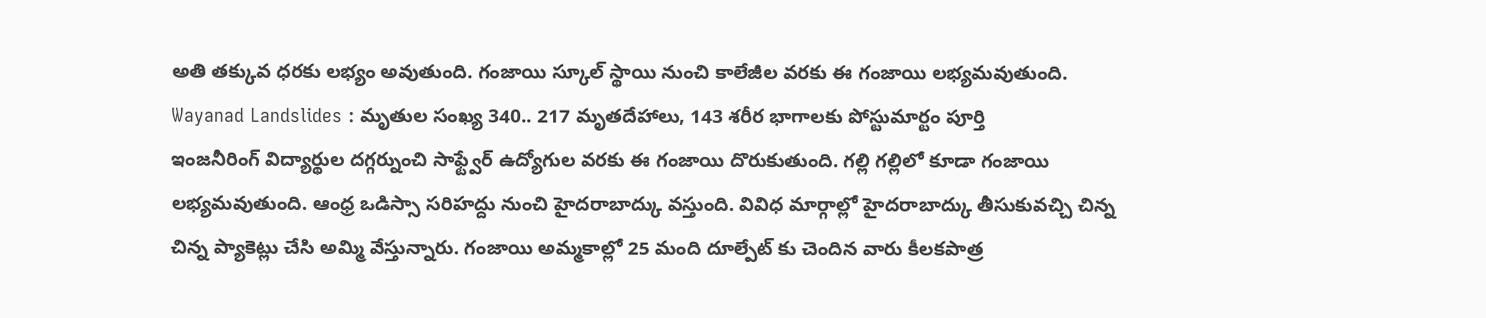అతి తక్కువ ధరకు లభ్యం అవుతుంది. గంజాయి స్కూల్ స్థాయి నుంచి కాలేజీల వరకు ఈ గంజాయి లభ్యమవుతుంది.
Wayanad Landslides : మృతుల సంఖ్య 340.. 217 మృతదేహాలు, 143 శరీర భాగాలకు పోస్టుమార్టం పూర్తి
ఇంజనీరింగ్ విద్యార్థుల దగ్గర్నుంచి సాఫ్ట్వేర్ ఉద్యోగుల వరకు ఈ గంజాయి దొరుకుతుంది. గల్లి గల్లిలో కూడా గంజాయి లభ్యమవుతుంది. ఆంధ్ర ఒడిస్సా సరిహద్దు నుంచి హైదరాబాద్కు వస్తుంది. వివిధ మార్గాల్లో హైదరాబాద్కు తీసుకువచ్చి చిన్న చిన్న ప్యాకెట్లు చేసి అమ్మి వేస్తున్నారు. గంజాయి అమ్మకాల్లో 25 మంది దూల్పేట్ కు చెందిన వారు కీలకపాత్ర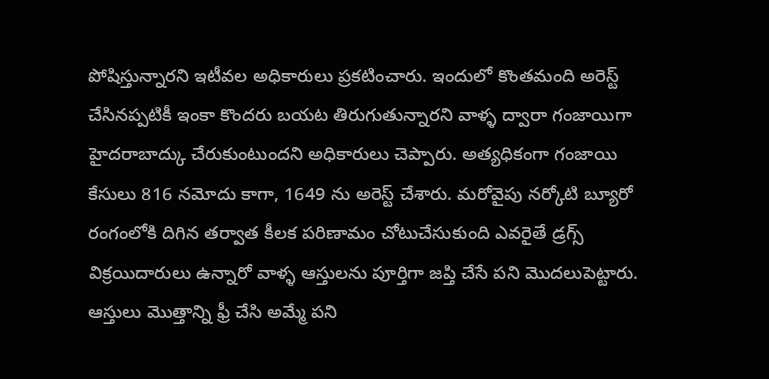పోషిస్తున్నారని ఇటీవల అధికారులు ప్రకటించారు. ఇందులో కొంతమంది అరెస్ట్ చేసినప్పటికీ ఇంకా కొందరు బయట తిరుగుతున్నారని వాళ్ళ ద్వారా గంజాయిగా హైదరాబాద్కు చేరుకుంటుందని అధికారులు చెప్పారు. అత్యధికంగా గంజాయి కేసులు 816 నమోదు కాగా, 1649 ను అరెస్ట్ చేశారు. మరోవైపు నర్కోటి బ్యూరో రంగంలోకి దిగిన తర్వాత కీలక పరిణామం చోటుచేసుకుంది ఎవరైతే డ్రగ్స్ విక్రయిదారులు ఉన్నారో వాళ్ళ ఆస్తులను పూర్తిగా జప్తి చేసే పని మొదలుపెట్టారు. ఆస్తులు మొత్తాన్ని ఫ్రీ చేసి అమ్మే పని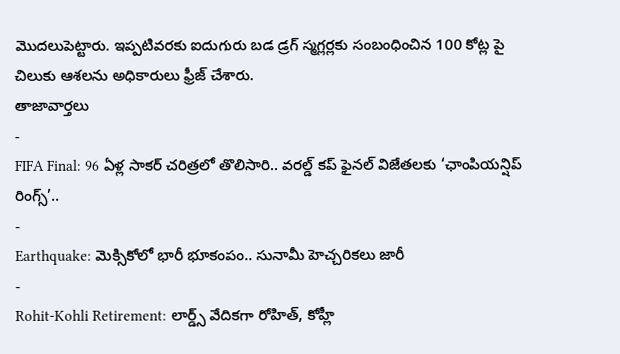మొదలుపెట్టారు. ఇప్పటివరకు ఐదుగురు బడ డ్రగ్ స్మగ్లర్లకు సంబంధించిన 100 కోట్ల పై చిలుకు ఆశలను అధికారులు ఫ్రీజ్ చేశారు.
తాజావార్తలు
-
FIFA Final: 96 ఏళ్ల సాకర్ చరిత్రలో తొలిసారి.. వరల్డ్ కప్ ఫైనల్ విజేతలకు ‘ఛాంపియన్షిప్ రింగ్స్’..
-
Earthquake: మెక్సికోలో భారీ భూకంపం.. సునామీ హెచ్చరికలు జారీ
-
Rohit-Kohli Retirement: లార్డ్స్ వేదికగా రోహిత్, కోహ్లీ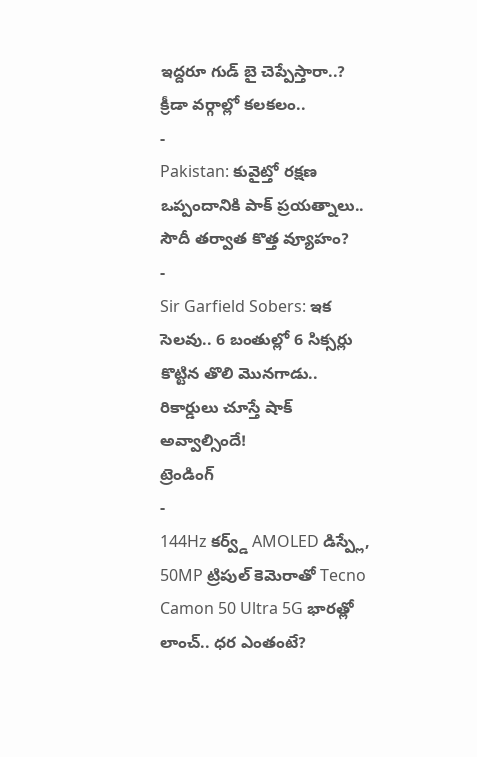ఇద్దరూ గుడ్ బై చెప్పేస్తారా..? క్రీడా వర్గాల్లో కలకలం..
-
Pakistan: కువైట్తో రక్షణ ఒప్పందానికి పాక్ ప్రయత్నాలు.. సౌదీ తర్వాత కొత్త వ్యూహం?
-
Sir Garfield Sobers: ఇక సెలవు.. 6 బంతుల్లో 6 సిక్సర్లు కొట్టిన తొలి మొనగాడు.. రికార్డులు చూస్తే షాక్ అవ్వాల్సిందే!
ట్రెండింగ్
-
144Hz కర్వ్డ్ AMOLED డిస్ప్లే, 50MP ట్రిపుల్ కెమెరాతో Tecno Camon 50 Ultra 5G భారత్లో లాంచ్.. ధర ఎంతంటే?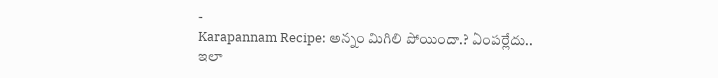-
Karapannam Recipe: అన్నం మిగిలి పోయిందా.? ఏంపర్లేదు.. ఇలా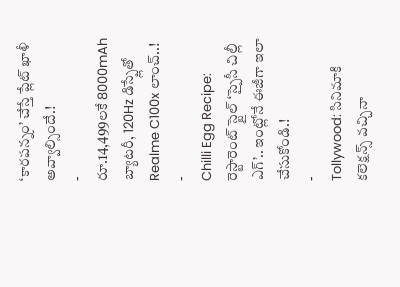‘కారపన్నం’ చేస్తే ప్లేట్ ఖాళీ అవ్వాల్సిందే.!
-
రూ.14,499లకే 8000mAh బ్యాటరీ, 120Hz డిస్ప్లేతో Realme C100x లాంచ్..!
-
Chilli Egg Recipe: రెస్టారెంట్ స్టైల్ ‘స్పైసీ చిల్లీ ఎగ్’.. ఇంట్లోనే ఈజీగా ఇలా చేసుకోండి.!
-
Tollywood: సినిమాకి కలెక్షన్స్ వచ్చినా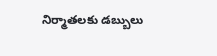నిర్మాతలకు డబ్బులు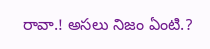రావా.! అసలు నిజం ఏంటి.?